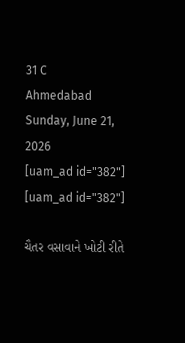31 C
Ahmedabad
Sunday, June 21, 2026
[uam_ad id="382"]
[uam_ad id="382"]

ચૈતર વસાવાને ખોટી રીતે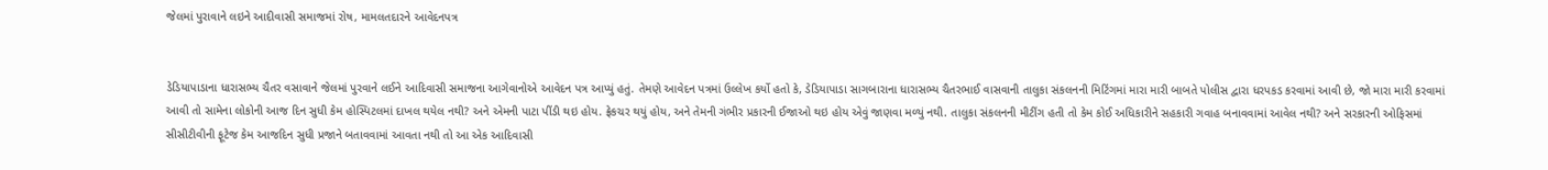જેલમાં પુરાવાને લઇને આદીવાસી સમાજમાં રોષ, મામલતદારને આવેદનપત્ર


ડેડિયાપાડાના ધારાસભ્ય ચૈતર વસાવાને જેલમાં પુરવાને લઈને આદિવાસી સમાજના આગેવાનોએ આવેદન પત્ર આપ્યું હતું. તેમણે આવેદન પત્રમાં ઉલ્લેખ કર્યો હતો કે, ડેડિયાપાડા સાગબારાના ધારાસભ્ય ચૈતરભાઈ વાસવાની તાલુકા સંકલનની મિટિંગમાં મારા મારી બાબતે પોલીસ દ્વારા ધરપકડ કરવામાં આવી છે, જો મારા મારી કરવામાં આવી તો સામેના લોકોની આજ દિન સુધી કેમ હોસ્પિટલમાં દાખલ થયેલ નથી? અને એમની પાટા પીંડી થઇ હોય. ફ્રેકચર થયું હોય, અને તેમની ગંભીર પ્રકારની ઈજાઓ થઇ હોય એવું જાણવા મળ્યું નથી. તાલુકા સંકલનની મીટીંગ હતી તો કેમ કોઈ અધિકારીને સહકારી ગવાહ બનાવવામાં આવેલ નથી? અને સરકારની ઓફિસમાં સીસીટીવીની ફૂટેજ કેમ આજદિન સુધી પ્રજાને બતાવવામાં આવતા નથી તો આ એક આદિવાસી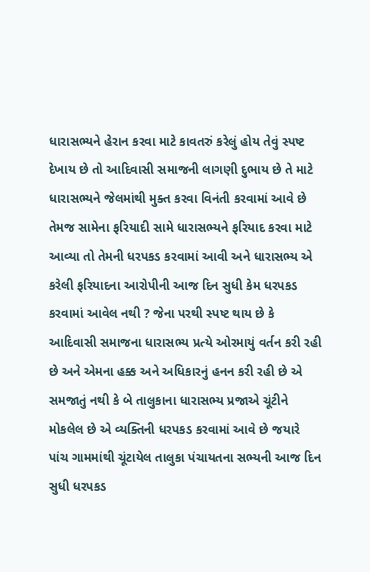ધારાસભ્યને હેરાન કરવા માટે કાવતરું કરેલું હોય તેવું સ્પષ્ટ દેખાય છે તો આદિવાસી સમાજની લાગણી દુભાય છે તે માટે ધારાસભ્યને જેલમાંથી મુક્ત કરવા વિનંતી કરવામાં આવે છે તેમજ સામેના ફરિયાદી સામે ધારાસભ્યને ફરિયાદ કરવા માટે આવ્યા તો તેમની ધરપકડ કરવામાં આવી અને ધારાસભ્ય એ કરેલી ફરિયાદના આરોપીની આજ દિન સુધી કેમ ધરપકડ કરવામાં આવેલ નથી ? જેના પરથી સ્પષ્ટ થાય છે કે આદિવાસી સમાજના ધારાસભ્ય પ્રત્યે ઓરમાયું વર્તન કરી રહી છે અને એમના હક્ક અને અધિકારનું હનન કરી રહી છે એ સમજાતું નથી કે બે તાલુકાના ધારાસભ્ય પ્રજાએ ચૂંટીને મોકલેલ છે એ વ્યક્તિની ધરપકડ કરવામાં આવે છે જયારે પાંચ ગામમાંથી ચૂંટાયેલ તાલુકા પંચાયતના સભ્યની આજ દિન સુધી ધરપકડ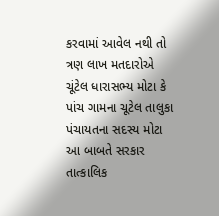કરવામાં આવેલ નથી તો ત્રણ લાખ મતદારોએ ચૂંટેલ ધારાસભ્ય મોટા કે પાંચ ગામના ચૂટેલ તાલુકા પંચાયતના સદસ્ય મોટા આ બાબતે સરકાર તાત્કાલિક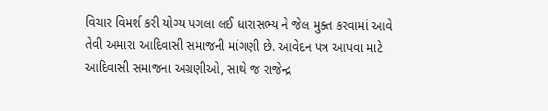વિચાર વિમર્શ કરી યોગ્ય પગલા લઈ ધારાસભ્ય ને જેલ મુક્ત કરવામાં આવે તેવી અમારા આદિવાસી સમાજની માંગણી છે. આવેદન પત્ર આપવા માટે આદિવાસી સમાજના અગ્રણીઓ, સાથે જ રાજેન્દ્ર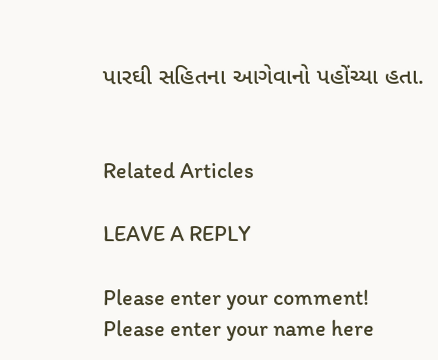પારઘી સહિતના આગેવાનો પહોંચ્યા હતા.


Related Articles

LEAVE A REPLY

Please enter your comment!
Please enter your name here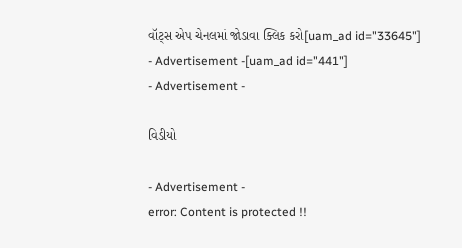વૉટ્સ એપ ચેનલમાં જોડાવા ક્લિક કરો[uam_ad id="33645"]
- Advertisement -[uam_ad id="441"]
- Advertisement -

વિડીયો

- Advertisement -
error: Content is protected !!